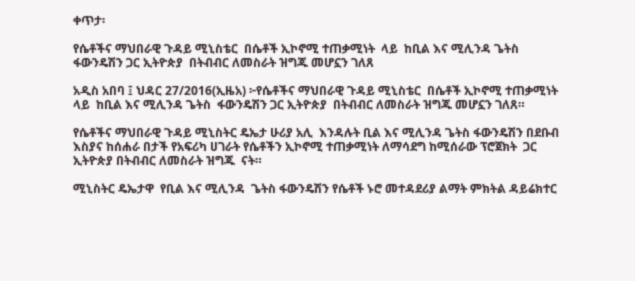ቀጥታ፡

የሴቶችና ማህበራዊ ጉዳይ ሚኒስቴር  በሴቶች ኢኮኖሚ ተጠቃሚነት  ላይ  ከቢል እና ሚሊንዳ ጌትስ  ፋውንዴሽን ጋር ኢትዮጵያ  በትብብር ለመስራት ዝግጁ መሆኗን ገለጸ

አዲስ አበባ ፤ ህዳር 27/2016(ኢዜአ) ፦የሴቶችና ማህበራዊ ጉዳይ ሚኒስቴር  በሴቶች ኢኮኖሚ ተጠቃሚነት  ላይ  ከቢል እና ሚሊንዳ ጌትስ  ፋውንዴሽን ጋር ኢትዮጵያ  በትብብር ለመስራት ዝግጁ መሆኗን ገለጸ።

የሴቶችና ማህበራዊ ጉዳይ ሚኒስትር ዴኤታ ሁሪያ አሊ  እንዳሉት ቢል እና ሚሊንዳ ጌትስ ፋውንዴሽን በደቡብ እስያና ከሰሐራ በታች የአፍሪካ ሀገራት የሴቶችን ኢኮኖሚ ተጠቃሚነት ለማሳደግ ከሚሰራው ፕሮጀክት  ጋር ኢትዮጵያ በትብብር ለመስራት ዝግጁ  ናት።

ሚኒስትር ዴኤታዋ  የቢል እና ሚሊንዳ  ጌትስ ፋውንዴሽን የሴቶች ኑሮ መተዳደሪያ ልማት ምክትል ዳይሬክተር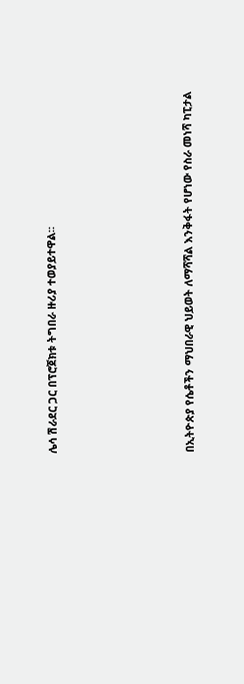ሌሳ ሽራደር ጋር በፕሮጀክቱ ትግበራ ዙሪያ ተወያይተዋል፡፡





በኢትዮጵያ የሴቶችን ማህበራዊ ህይወት ለማሻሻል እንቅፋት የሆነው የስራ መነሻ ካፒታል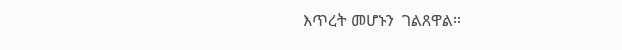እጥረት መሆኑን  ገልጸዋል።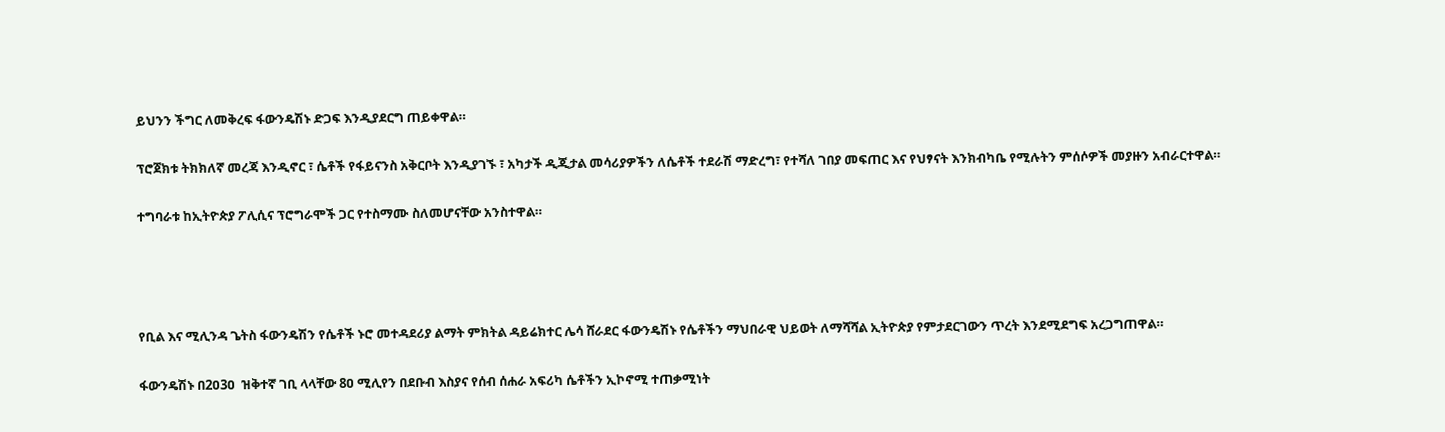ይህንን ችግር ለመቅረፍ ፋውንዴሽኑ ድጋፍ እንዲያደርግ ጠይቀዋል።

ፕሮጀክቱ ትክክለኛ መረጃ እንዲኖር ፣ ሴቶች የፋይናንስ አቅርቦት እንዲያገኙ ፣ አካታች ዲጂታል መሳሪያዎችን ለሴቶች ተደራሽ ማድረግ፣ የተሻለ ገበያ መፍጠር እና የህፃናት እንክብካቤ የሚሉትን ምሰሶዎች መያዙን አብራርተዋል።

ተግባራቱ ከኢትዮጵያ ፖሊሲና ፕሮግራሞች ጋር የተስማሙ ስለመሆናቸው አንስተዋል።




የቢል እና ሚሊንዳ ጌትስ ፋውንዴሽን የሴቶች ኑሮ መተዳደሪያ ልማት ምክትል ዳይሬክተር ሌሳ ሸራደር ፋውንዴሽኑ የሴቶችን ማህበራዊ ህይወት ለማሻሻል ኢትዮጵያ የምታደርገውን ጥረት እንደሚደግፍ አረጋግጠዋል።

ፋውንዴሽኑ በ2ዐ3ዐ  ዝቅተኛ ገቢ ላላቸው 8ዐ ሚሊየን በደቡብ እስያና የሰብ ሰሐራ አፍሪካ ሴቶችን ኢኮኖሚ ተጠቃሚነት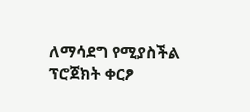ለማሳደግ የሚያስችል ፕሮጀክት ቀርፆ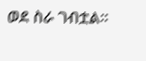ወደ ስራ ገብቷል።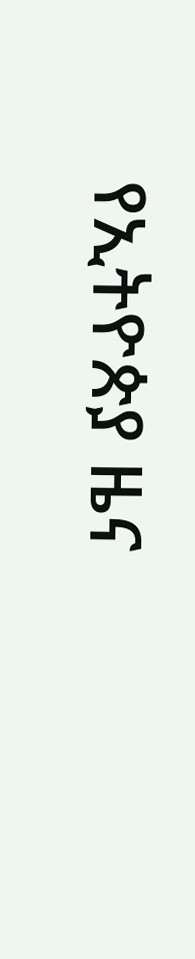የኢትዮጵያ ዜና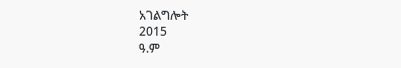አገልግሎት
2015
ዓ.ም